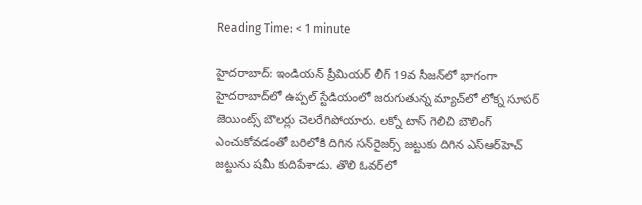Reading Time: < 1 minute

హైదరాబాద్: ఇండియన్ ప్రీమియర్ లీగ్ 19వ సీజన్‌లో భాగంగా హైదరాబాద్‌లో ఉప్పల్ స్టేడియంలో జరుగుతున్న మ్యాచ్‌లో లోక్న సూపర్ జెయింట్స్ బౌలర్లు చెలరేగిపోయారు. లక్నో టాస్ గెలిచి బౌలింగ్ ఎంచుకోవడంతో బరిలోకి దిగిన సన్‌రైజర్స్ జట్టుకు దిగిన ఎస్‌ఆర్‌హెచ్ జట్టును షమీ కుదిపేశాడు. తొలి ఓవర్‌లో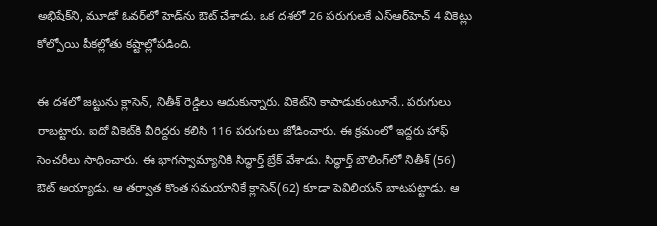అభిషేక్‌ని, మూడో ఓవర్‌లో హెడ్‌ను ఔట్ చేశాడు. ఒక దశలో 26 పరుగులకే ఎస్‌ఆర్‌హెచ్ 4 వికెట్లు కోల్పోయి పీకల్లోతు కష్టాల్లోపడింది.

ఈ దశలో జట్టును క్లాసెన్, నితీశ్ రెడ్డిలు ఆదుకున్నారు. వికెట్‌ని కాపాడుకుంటూనే.. పరుగులు రాబట్టారు. ఐదో వికెట్‌కి వీరిద్దరు కలిసి 116 పరుగులు జోడించారు. ఈ క్రమంలో ఇద్దరు హాఫ్ సెంచరీలు సాధించారు. ఈ భాగస్వామ్యానికి సిద్ధార్త్ బ్రేక్ వేశాడు. సిద్ధార్త్ బౌలింగ్‌లో నితీశ్ (56) ఔట్ అయ్యాడు. ఆ తర్వాత కొంత సమయానికే క్లాసెన్(62) కూడా పెవిలియన్ బాటపట్టాడు. ఆ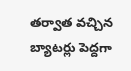తర్వాత వచ్చిన బ్యాటర్లు పెద్దగా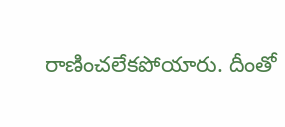రాణించలేకపోయారు. దీంతో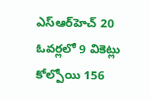ఎస్‌ఆర్‌హెచ్ 20 ఓవర్లలో 9 వికెట్లు కోల్పోయి 156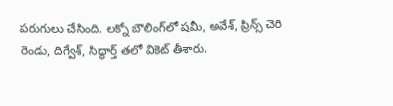పరుగులు చేసింది. లక్నో బౌలింగ్‌లో షమీ, అవేశ్, ప్రిన్స్ చెరి రెండు, దిగ్వేశ్, సిద్ధార్త్ తలో వికెట్ తీశారు.